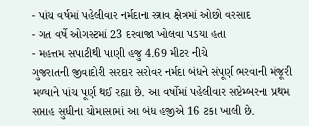- પાંચ વર્ષમાં પહેલીવાર નર્મદાના સ્ત્રાવ ક્ષેત્રમાં ઓછો વરસાદ
- ગત વર્ષે ઓગસ્ટમાં 23 દરવાજા ખોલવા પડયા હતા
- મહત્તમ સપાટીથી પાણી હજુ 4.69 મીટર નીચે
ગુજરાતની જીવાદોરી સરદાર સરોવર નર્મદા બંધને સંપૂર્ણ ભરવાની મંજૂરી મળ્યાને પાંચ પૂર્ણ થઈ રહ્યા છે. આ વર્ષોમાં પહેલીવાર સપ્ટેમ્બરના પ્રથમ સપ્તાહ સુધીના ચોમાસામાં આ બંધ હજીએ 16 ટકા ખાલી છે.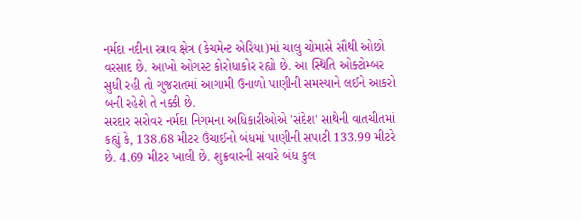નર્મદા નદીના સ્ત્રાવ ક્ષેત્ર (કેચમેન્ટ એરિયા)માં ચાલુ ચોમાસે સૌથી ઓછો વરસાદ છે. આખો ઓગસ્ટ કોરોધાકોર રહ્યો છે. આ સ્થિતિ ઓક્ટોમ્બર સુધી રહી તો ગુજરાતમાં આગામી ઉનાળો પાણીની સમસ્યાને લઈને આકરો બની રહેશે તે નક્કી છે.
સરદાર સરોવર નર્મદા નિગમના અધિકારીઓએ 'સંદેશ' સાથેની વાતચીતમાં કહ્યું કે, 138.68 મીટર ઉંચાઈનો બંધમાં પાણીની સપાટી 133.99 મીટરે છે. 4.69 મીટર ખાલી છે. શુક્રવારની સવારે બંધ કુલ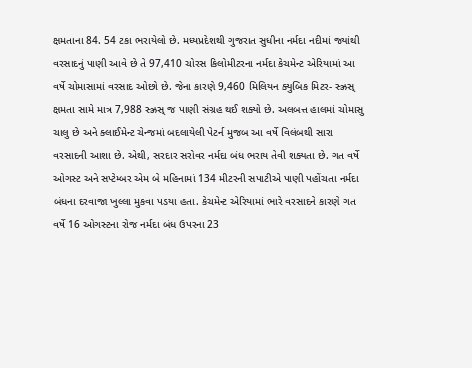ક્ષમતાના 84. 54 ટકા ભરાયેલો છે. મધ્યપ્રદેશથી ગુજરાત સુધીના નર્મદા નદીમાં જ્યાંથી વરસાદનું પાણી આવે છે તે 97,410 ચોરસ કિલોમીટરના નર્મદા કેચમેન્ટ એરિયામાં આ વર્ષે ચોમાસામાં વરસાદ ઓછો છે. જેના કારણે 9,460 મિલિયન ક્યુબિક મિટર- સ્ઝ્રસ્ ક્ષમતા સામે માત્ર 7,988 સ્ઝ્રસ્ જ પાણી સંગ્રહ થઈ શક્યો છે. અલબત્ત હાલમાં ચોમાસુ ચાલુ છે અને ક્લાઈમેન્ટ ચેન્જમાં બદલાયેલી પેટર્ન મુજબ આ વર્ષે વિલંબથી સારા વરસાદની આશા છે. એથી, સરદાર સરોવર નર્મદા બંધ ભરાય તેવી શક્યતા છે. ગત વર્ષે ઓગસ્ટ અને સપ્ટેમ્બર એમ બે મહિનામાં 134 મીટરની સપાટીએ પાણી પહોંચતા નર્મદા બંધના દરવાજા ખુલ્લા મુકવા પડયા હતા. કેચમેન્ટ એરિયામાં ભારે વરસાદને કારણે ગત વર્ષે 16 ઓગસ્ટના રોજ નર્મદા બંધ ઉપરના 23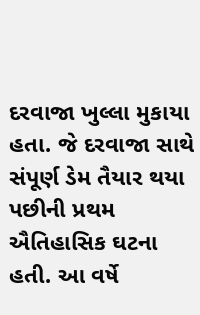દરવાજા ખુલ્લા મુકાયા હતા. જે દરવાજા સાથે સંપૂર્ણ ડેમ તૈયાર થયા પછીની પ્રથમ ઐતિહાસિક ઘટના હતી. આ વર્ષે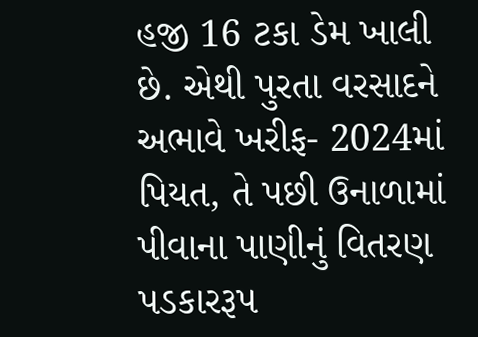હજી 16 ટકા ડેમ ખાલી છે. એથી પુરતા વરસાદને અભાવે ખરીફ- 2024માં પિયત, તે પછી ઉનાળામાં પીવાના પાણીનું વિતરણ પડકારરૂપ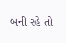બની રહે તો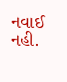નવાઈ નહી.